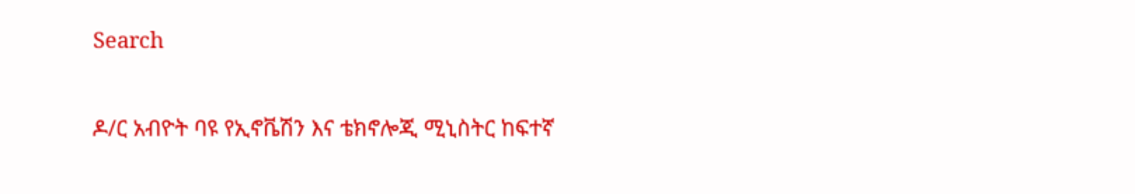Search

ዶ/ር አብዮት ባዩ የኢኖቬሽን እና ቴክኖሎጂ ሚኒስትር ከፍተኛ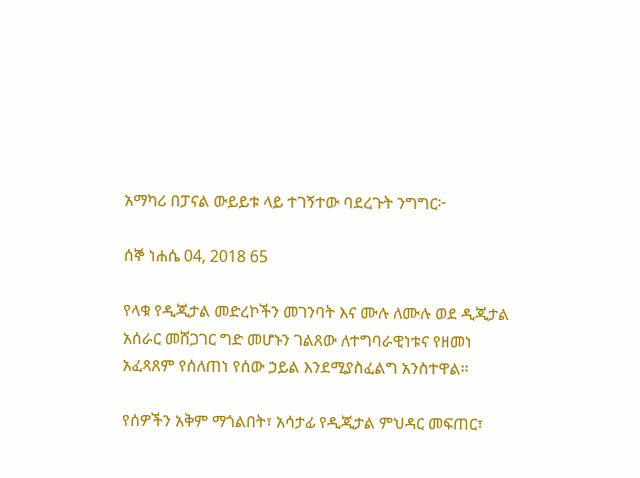አማካሪ በፓናል ውይይቱ ላይ ተገኝተው ባደረጉት ንግግር፦

ሰኞ ነሐሴ 04, 2018 65

የላቁ የዲጂታል መድረኮችን መገንባት እና ሙሉ ለሙሉ ወደ ዲጂታል አሰራር መሸጋገር ግድ መሆኑን ገልጸው ለተግባራዊነቱና የዘመነ አፈጻጸም የሰለጠነ የሰው ኃይል እንደሚያስፈልግ አንስተዋል።

የሰዎችን አቅም ማጎልበት፣ አሳታፊ የዲጂታል ምህዳር መፍጠር፣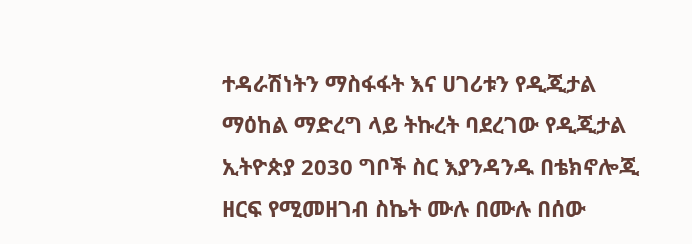ተዳራሽነትን ማስፋፋት እና ሀገሪቱን የዲጂታል ማዕከል ማድረግ ላይ ትኩረት ባደረገው የዲጂታል ኢትዮጵያ 2030 ግቦች ስር እያንዳንዱ በቴክኖሎጂ ዘርፍ የሚመዘገብ ስኬት ሙሉ በሙሉ በሰው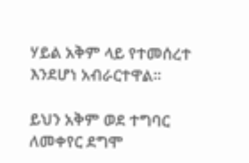ሃይል አቅም ላይ የተመሰረተ እንደሆነ አብራርተዋል።

ይህን አቅም ወደ ተግባር ለመቀየር ደግሞ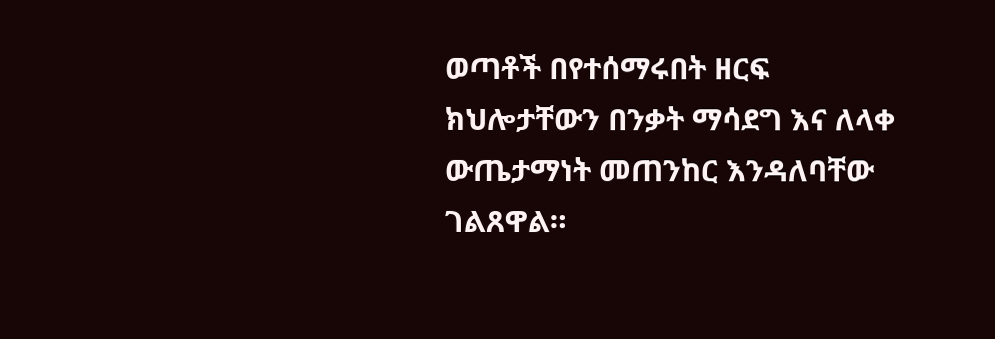ወጣቶች በየተሰማሩበት ዘርፍ ክህሎታቸውን በንቃት ማሳደግ እና ለላቀ ውጤታማነት መጠንከር እንዳለባቸው ገልጸዋል።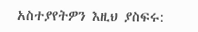አስተያየትዎን እዚህ ያስፍሩ: